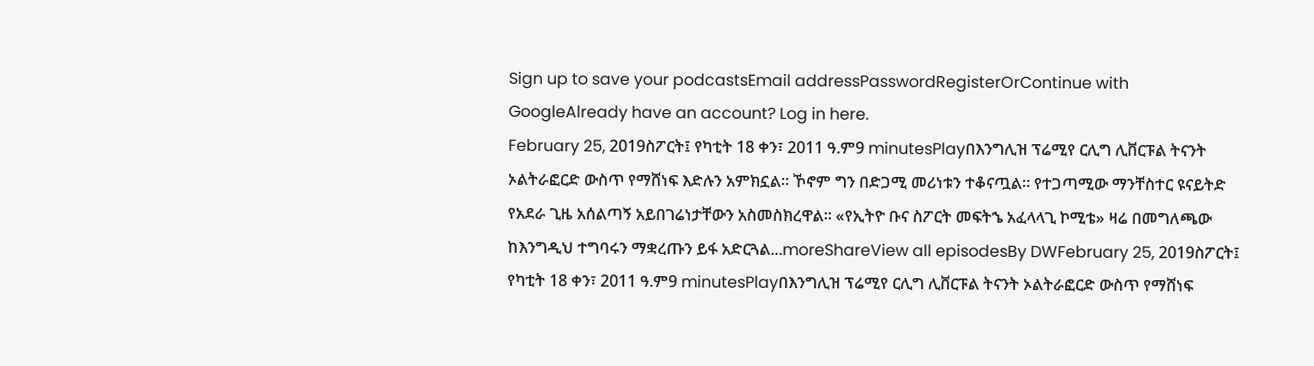Sign up to save your podcastsEmail addressPasswordRegisterOrContinue with GoogleAlready have an account? Log in here.
February 25, 2019ስፖርት፤ የካቲት 18 ቀን፣ 2011 ዓ.ም9 minutesPlayበእንግሊዝ ፕሬሚየ ርሊግ ሊቨርፑል ትናንት ኦልትራፎርድ ውስጥ የማሸነፍ እድሉን አምክኗል። ኾኖም ግን በድጋሚ መሪነቱን ተቆናጧል። የተጋጣሚው ማንቸስተር ዩናይትድ የአደራ ጊዜ አሰልጣኝ አይበገሬነታቸውን አስመስክረዋል። «የኢትዮ ቡና ስፖርት መፍትኄ አፈላላጊ ኮሚቴ» ዛሬ በመግለጫው ከእንግዲህ ተግባሩን ማቋረጡን ይፋ አድርጓል...moreShareView all episodesBy DWFebruary 25, 2019ስፖርት፤ የካቲት 18 ቀን፣ 2011 ዓ.ም9 minutesPlayበእንግሊዝ ፕሬሚየ ርሊግ ሊቨርፑል ትናንት ኦልትራፎርድ ውስጥ የማሸነፍ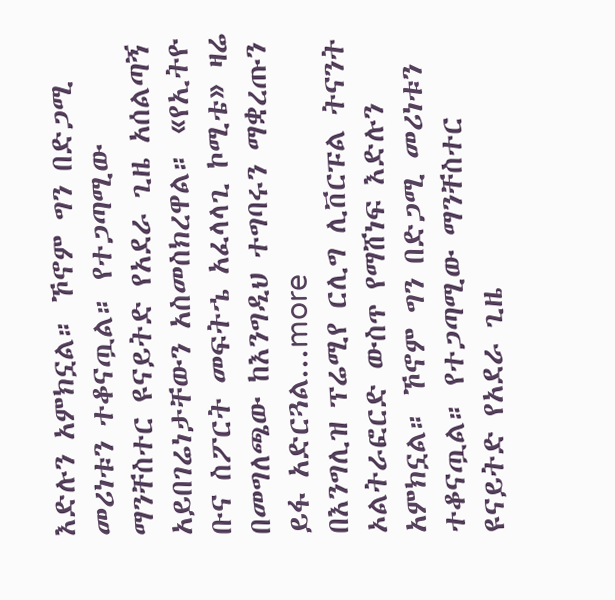እድሉን አምክኗል። ኾኖም ግን በድጋሚ መሪነቱን ተቆናጧል። የተጋጣሚው ማንቸስተር ዩናይትድ የአደራ ጊዜ አሰልጣኝ አይበገሬነታቸውን አስመስክረዋል። «የኢትዮ ቡና ስፖርት መፍትኄ አፈላላጊ ኮሚቴ» ዛሬ በመግለጫው ከእንግዲህ ተግባሩን ማቋረጡን ይፋ አድርጓል...more
በእንግሊዝ ፕሬሚየ ርሊግ ሊቨርፑል ትናንት ኦልትራፎርድ ውስጥ የማሸነፍ እድሉን አምክኗል። ኾኖም ግን በድጋሚ መሪነቱን ተቆናጧል። የተጋጣሚው ማንቸስተር ዩናይትድ የአደራ ጊዜ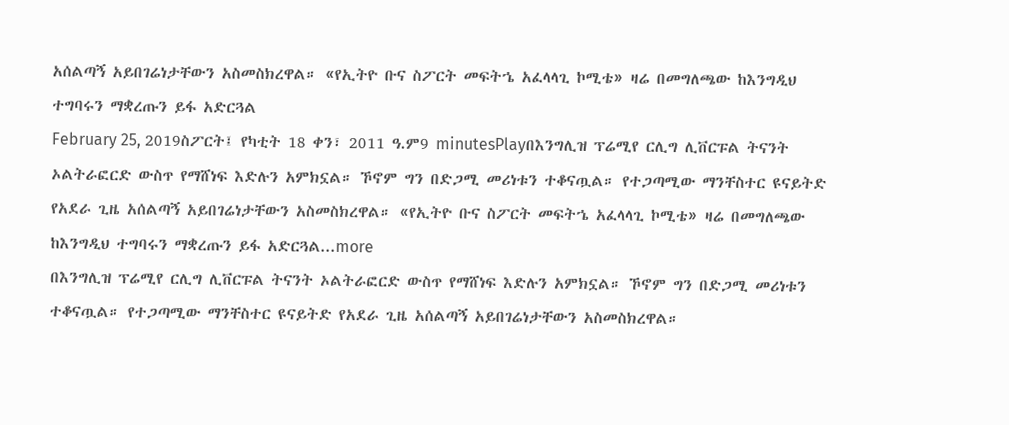አሰልጣኝ አይበገሬነታቸውን አስመስክረዋል። «የኢትዮ ቡና ስፖርት መፍትኄ አፈላላጊ ኮሚቴ» ዛሬ በመግለጫው ከእንግዲህ ተግባሩን ማቋረጡን ይፋ አድርጓል
February 25, 2019ስፖርት፤ የካቲት 18 ቀን፣ 2011 ዓ.ም9 minutesPlayበእንግሊዝ ፕሬሚየ ርሊግ ሊቨርፑል ትናንት ኦልትራፎርድ ውስጥ የማሸነፍ እድሉን አምክኗል። ኾኖም ግን በድጋሚ መሪነቱን ተቆናጧል። የተጋጣሚው ማንቸስተር ዩናይትድ የአደራ ጊዜ አሰልጣኝ አይበገሬነታቸውን አስመስክረዋል። «የኢትዮ ቡና ስፖርት መፍትኄ አፈላላጊ ኮሚቴ» ዛሬ በመግለጫው ከእንግዲህ ተግባሩን ማቋረጡን ይፋ አድርጓል...more
በእንግሊዝ ፕሬሚየ ርሊግ ሊቨርፑል ትናንት ኦልትራፎርድ ውስጥ የማሸነፍ እድሉን አምክኗል። ኾኖም ግን በድጋሚ መሪነቱን ተቆናጧል። የተጋጣሚው ማንቸስተር ዩናይትድ የአደራ ጊዜ አሰልጣኝ አይበገሬነታቸውን አስመስክረዋል።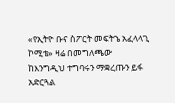«የኢትዮ ቡና ስፖርት መፍትኄ አፈላላጊ ኮሚቴ» ዛሬ በመግለጫው ከእንግዲህ ተግባሩን ማቋረጡን ይፋ አድርጓል